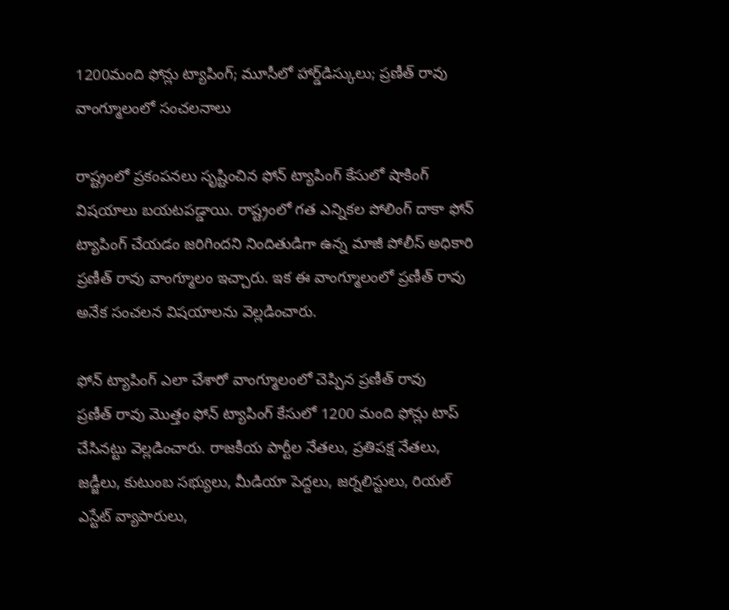1200మంది ఫోన్లు ట్యాపింగ్; మూసీలో హార్డ్‌డిస్కులు; ప్రణీత్ రావు వాంగ్మూలంలో సంచలనాలు

రాష్ట్రంలో ప్రకంపనలు సృష్టించిన ఫోన్ ట్యాపింగ్ కేసులో షాకింగ్ విషయాలు బయటపడ్డాయి. రాష్ట్రంలో గత ఎన్నికల పోలింగ్ దాకా ఫోన్ ట్యాపింగ్ చేయడం జరిగిందని నిందితుడిగా ఉన్న మాజీ పోలీస్ అధికారి ప్రణీత్ రావు వాంగ్మూలం ఇచ్చారు. ఇక ఈ వాంగ్మూలంలో ప్రణీత్ రావు అనేక సంచలన విషయాలను వెల్లడించారు.

ఫోన్ ట్యాపింగ్ ఎలా చేశారో వాంగ్మూలంలో చెప్పిన ప్రణీత్ రావు
ప్రణీత్ రావు మొత్తం ఫోన్ ట్యాపింగ్ కేసులో 1200 మంది ఫోన్లు టాప్ చేసినట్టు వెల్లడించారు. రాజకీయ పార్టీల నేతలు, ప్రతిపక్ష నేతలు, జడ్జీలు, కుటుంబ సభ్యులు, మీడియా పెద్దలు, జర్నలిస్టులు, రియల్ ఎస్టేట్ వ్యాపారులు,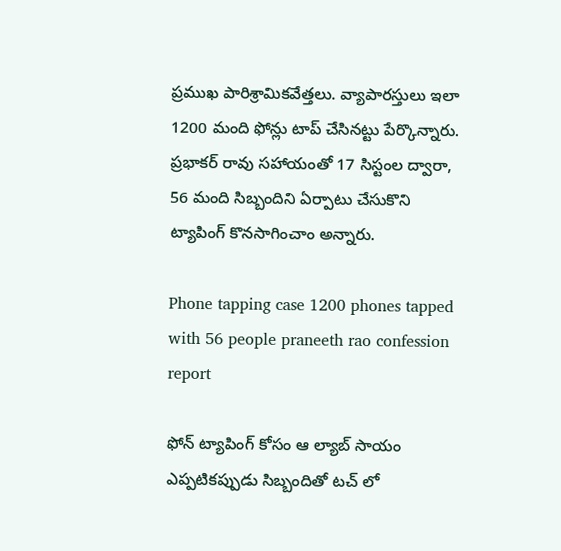ప్రముఖ పారిశ్రామికవేత్తలు. వ్యాపారస్తులు ఇలా 1200 మంది ఫోన్లు టాప్ చేసినట్టు పేర్కొన్నారు. ప్రభాకర్ రావు సహాయంతో 17 సిస్టంల ద్వారా, 56 మంది సిబ్బందిని ఏర్పాటు చేసుకొని ట్యాపింగ్ కొనసాగించాం అన్నారు.

Phone tapping case 1200 phones tapped with 56 people praneeth rao confession report

ఫోన్ ట్యాపింగ్ కోసం ఆ ల్యాబ్ సాయం
ఎప్పటికప్పుడు సిబ్బందితో టచ్ లో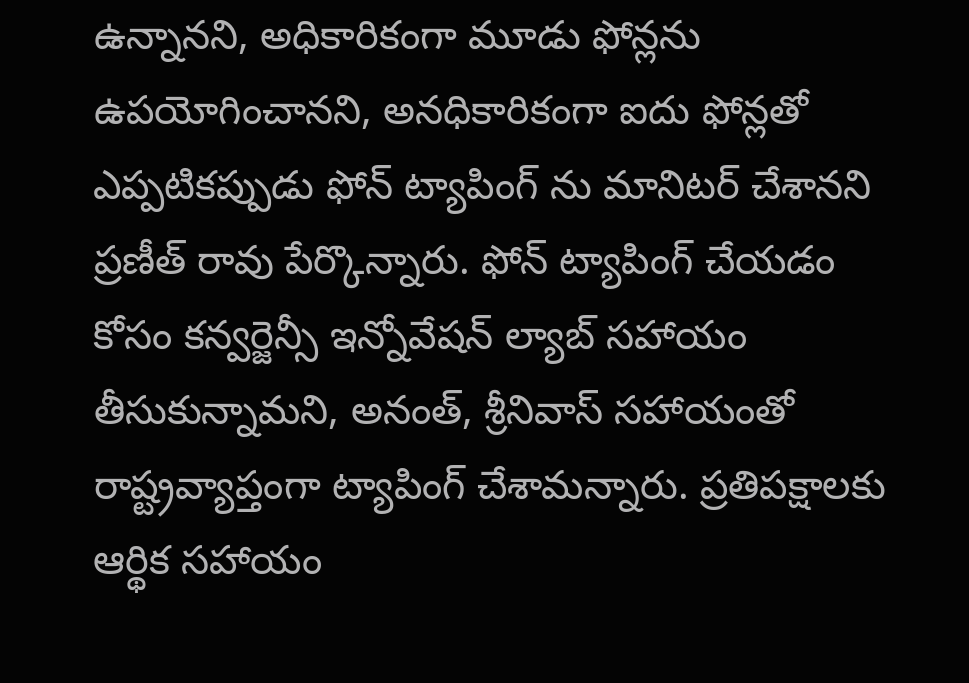ఉన్నానని, అధికారికంగా మూడు ఫోన్లను ఉపయోగించానని, అనధికారికంగా ఐదు ఫోన్లతో ఎప్పటికప్పుడు ఫోన్ ట్యాపింగ్ ను మానిటర్ చేశానని ప్రణీత్ రావు పేర్కొన్నారు. ఫోన్ ట్యాపింగ్ చేయడం కోసం కన్వర్జెన్సీ ఇన్నోవేషన్ ల్యాబ్ సహాయం తీసుకున్నామని, అనంత్, శ్రీనివాస్ సహాయంతో రాష్ట్రవ్యాప్తంగా ట్యాపింగ్ చేశామన్నారు. ప్రతిపక్షాలకు ఆర్థిక సహాయం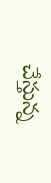చేస్తున్న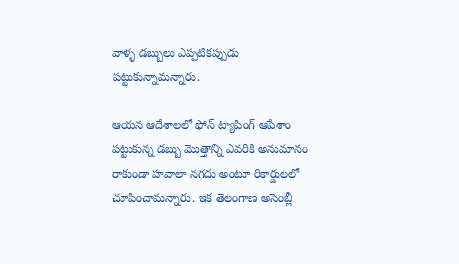వాళ్ళ డబ్బులు ఎప్పటికప్పుడు పట్టుకున్నామన్నారు.

ఆయన ఆదేశాలలో ఫోన్ ట్యాపింగ్ ఆపేశాం
పట్టుకున్న డబ్బు మొత్తాన్ని ఎవరికి అనుమానం రాకుండా హవాలా నగదు అంటూ రికార్డులలో చూపించామన్నారు. ఇక తెలంగాణ అసెంబ్లీ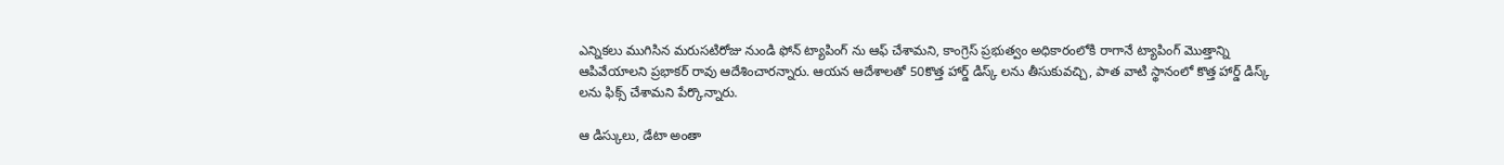ఎన్నికలు ముగిసిన మరుసటిరోజు నుండి ఫోన్ ట్యాపింగ్ ను ఆఫ్ చేశామని, కాంగ్రెస్ ప్రభుత్వం అధికారంలోకి రాగానే ట్యాపింగ్ మొత్తాన్ని ఆపివేయాలని ప్రభాకర్ రావు ఆదేశించారన్నారు. ఆయన ఆదేశాలతో 50కొత్త హార్డ్ డిస్క్ లను తీసుకువచ్చి, పాత వాటి స్థానంలో కొత్త హార్డ్ డిస్క్ లను ఫిక్స్ చేశామని పేర్కొన్నారు.

ఆ డిస్కులు, డేటా అంతా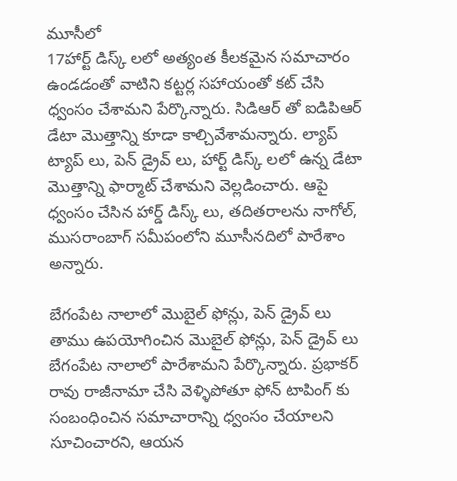మూసీలో
17హార్ట్ డిస్క్ లలో అత్యంత కీలకమైన సమాచారం ఉండడంతో వాటిని కట్టర్ల సహాయంతో కట్ చేసి ధ్వంసం చేశామని పేర్కొన్నారు. సిడిఆర్ తో ఐడిపిఆర్ డేటా మొత్తాన్ని కూడా కాల్చివేశామన్నారు. ల్యాప్ ట్యాప్ లు, పెన్ డ్రైవ్ లు, హార్ట్ డిస్క్ లలో ఉన్న డేటా మొత్తాన్ని ఫార్మాట్ చేశామని వెల్లడించారు. ఆపై ధ్వంసం చేసిన హార్డ్ డిస్క్ లు, తదితరాలను నాగోల్, ముసరాంబాగ్ సమీపంలోని మూసీనదిలో పారేశాం అన్నారు.

బేగంపేట నాలాలో మొబైల్ ఫోన్లు, పెన్ డ్రైవ్ లు
తాము ఉపయోగించిన మొబైల్ ఫోన్లు, పెన్ డ్రైవ్ లు బేగంపేట నాలాలో పారేశామని పేర్కొన్నారు. ప్రభాకర్ రావు రాజీనామా చేసి వెళ్ళిపోతూ ఫోన్ టాపింగ్ కు సంబంధించిన సమాచారాన్ని ధ్వంసం చేయాలని సూచించారని, ఆయన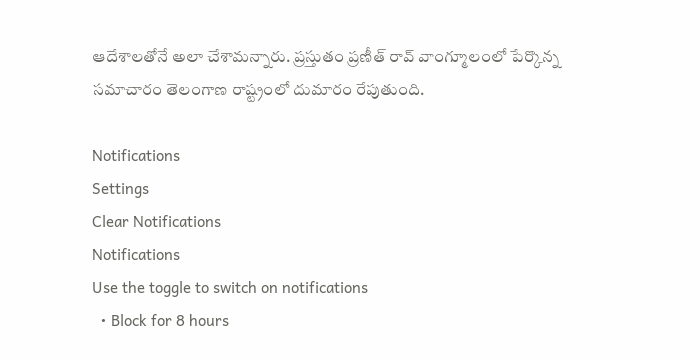ఆదేశాలతోనే అలా చేశామన్నారు. ప్రస్తుతం ప్రణీత్ రావ్ వాంగ్మూలంలో పేర్కొన్న సమాచారం తెలంగాణ రాష్ట్రంలో దుమారం రేపుతుంది.

Notifications
Settings
Clear Notifications
Notifications
Use the toggle to switch on notifications
  • Block for 8 hours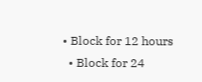• Block for 12 hours
  • Block for 24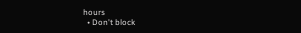hours
  • Don't block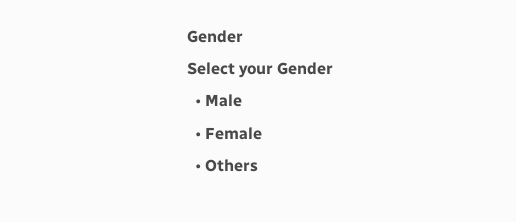Gender
Select your Gender
  • Male
  • Female
  • Others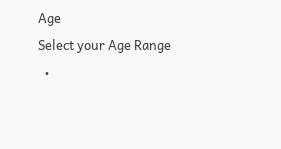Age
Select your Age Range
  •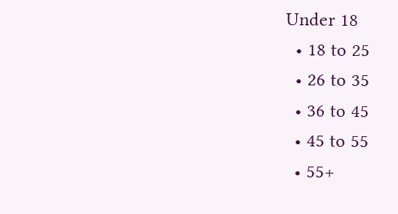Under 18
  • 18 to 25
  • 26 to 35
  • 36 to 45
  • 45 to 55
  • 55+